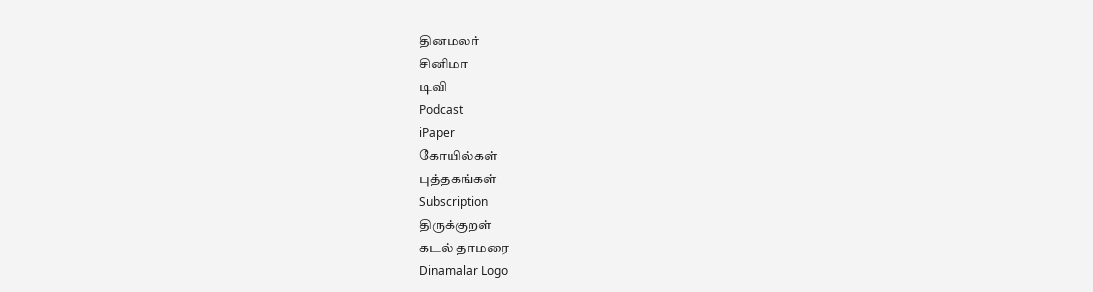தினமலர்
சினிமா
டிவி
Podcast
iPaper
கோயில்கள்
புத்தகங்கள்
Subscription
திருக்குறள்
கடல் தாமரை
Dinamalar Logo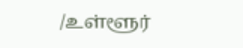/உள்ளூர்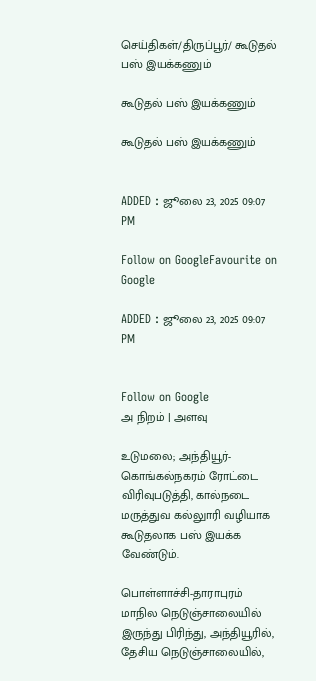செய்திகள்/திருப்பூர்/ கூடுதல் பஸ் இயக்கணும்

கூடுதல் பஸ் இயக்கணும்

கூடுதல் பஸ் இயக்கணும்


ADDED : ஜூலை 23, 2025 09:07 PM

Follow on GoogleFavourite on Google

ADDED : ஜூலை 23, 2025 09:07 PM


Follow on Google
அ நிறம் | அளவு

உடுமலை; அந்தியூர்-கொங்கல்நகரம் ரோட்டை விரிவுபடுத்தி, கால்நடை மருத்துவ கல்லுாரி வழியாக கூடுதலாக பஸ் இயக்க வேண்டும்.

பொள்ளாச்சி-தாராபுரம் மாநில நெடுஞ்சாலையில் இருந்து பிரிந்து, அந்தியூரில், தேசிய நெடுஞ்சாலையில்,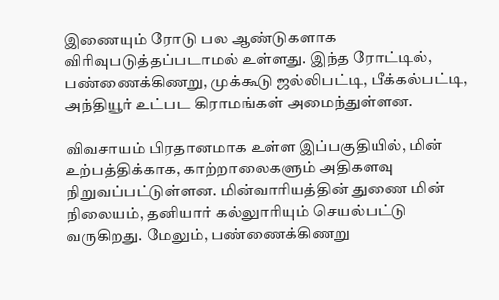இணையும் ரோடு பல ஆண்டுகளாக விரிவுபடுத்தப்படாமல் உள்ளது. இந்த ரோட்டில், பண்ணைக்கிணறு, முக்கூடு ஜல்லிபட்டி, பீக்கல்பட்டி, அந்தியூர் உட்பட கிராமங்கள் அமைந்துள்ளன.

விவசாயம் பிரதானமாக உள்ள இப்பகுதியில், மின் உற்பத்திக்காக, காற்றாலைகளும் அதிகளவு நிறுவப்பட்டுள்ளன. மின்வாரியத்தின் துணை மின் நிலையம், தனியார் கல்லுாரியும் செயல்பட்டு வருகிறது. மேலும், பண்ணைக்கிணறு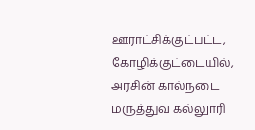ஊராட்சிக்குட்பட்ட, கோழிக்குட்டையில், அரசின் கால்நடை மருத்துவ கல்லுாரி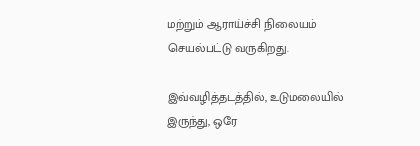மற்றும் ஆராய்ச்சி நிலையம் செயல்பட்டு வருகிறது.

இவ்வழித்தடத்தில், உடுமலையில் இருந்து, ஒரே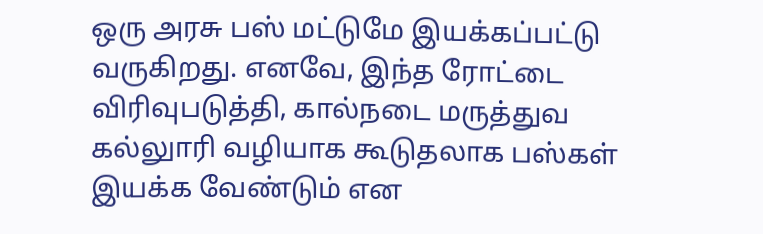ஒரு அரசு பஸ் மட்டுமே இயக்கப்பட்டு வருகிறது. எனவே, இந்த ரோட்டை விரிவுபடுத்தி, கால்நடை மருத்துவ கல்லுாரி வழியாக கூடுதலாக பஸ்கள் இயக்க வேண்டும் என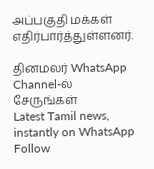அப்பகுதி மக்கள் எதிர்பார்த்துள்ளனர்.

தினமலர் WhatsApp Channel-ல் சேருங்கள்
Latest Tamil news, instantly on WhatsApp
Follow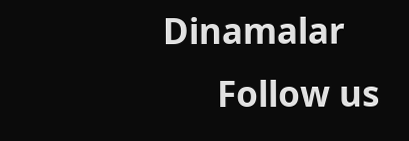Dinamalar
      Follow us